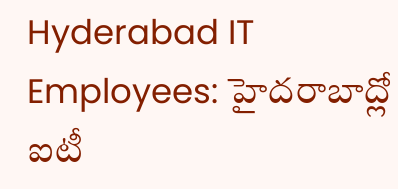Hyderabad IT Employees: హైదరాబాద్లో ఐటీ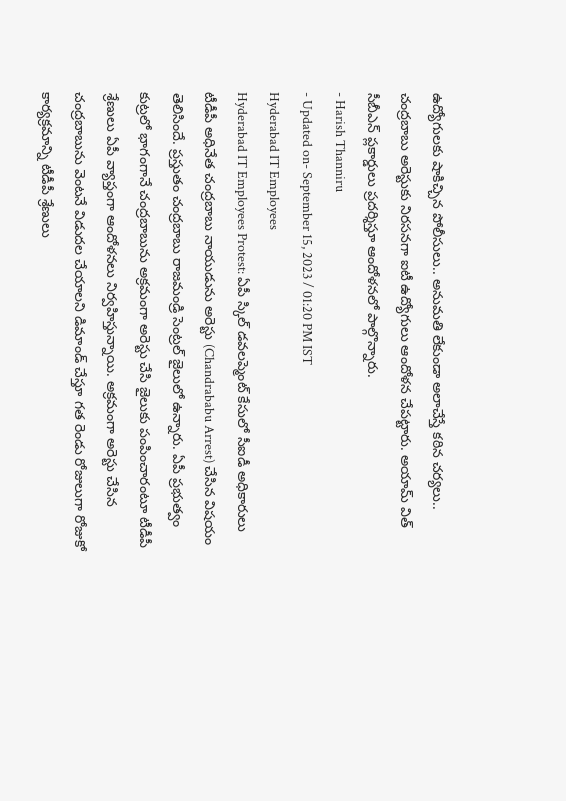ఉద్యోగులకు షాకిచ్చిన పోలీసులు.. అనుమతి లేకుండా అలాచేస్తే కఠిన చర్యలు..
చంద్రబాబు అరెస్టుకు నిరసనగా ఐటీ ఉద్యోగులు ఆందోళన చేపట్టారు. అయామ్ విత్ సీబీఎన్ ప్లకార్డులు ప్రదర్శిస్తూ ఆందోళనలో పాల్గొన్నారు.
- Harish Thanniru
- Updated on- September 15, 2023 / 01:20 PM IST
Hyderabad IT Employees
Hyderabad IT Employees Protest: ఏపీ స్కిల్ డవలప్మెంట్ కేసులో సీఐడీ అధికారులు టీడీపీ అధినేత చంద్రబాబు నాయుడును అరెస్టు (Chandrababu Arrest) చేసిన విషయం తెలిసిందే. ప్రస్తుతం చంద్రబాబు రాజమండ్రి సెంట్రల్ జైలులో ఉన్నారు. ఏపీ ప్రభుత్వం కుట్రలో భాగంగానే చంద్రబాబును అక్రమంగా అరెస్టు చేసి జైలుకు పంపించారంటూ టీడీపీ శ్రేణులు ఏపీ వ్యాప్తంగా ఆందోళనలు నిర్వహిస్తున్నాయి. అక్రమంగా అరెస్టు చేసిన చంద్రబాబును వెంటనే విడుదల చేయాలని డిమాండ్ చేస్తూ గత రెండు రోజులుగా రోజుకో కార్యక్రమాన్ని టీడీపీ శ్రేణులు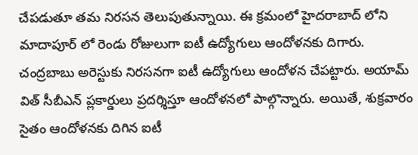చేపడుతూ తమ నిరసన తెలుపుతున్నాయి. ఈ క్రమంలో హైదరాబాద్ లోని మాదాపూర్ లో రెండు రోజులుగా ఐటీ ఉద్యోగులు ఆందోళనకు దిగారు.
చంద్రబాబు అరెస్టుకు నిరసనగా ఐటీ ఉద్యోగులు ఆందోళన చేపట్టారు. అయామ్ విత్ సీబీఎన్ ప్లకార్డులు ప్రదర్శిస్తూ ఆందోళనలో పాల్గొన్నారు. అయితే, శుక్రవారం సైతం ఆందోళనకు దిగిన ఐటీ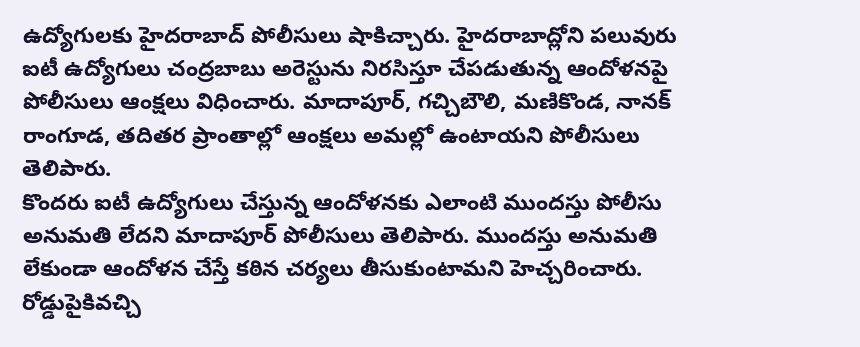ఉద్యోగులకు హైదరాబాద్ పోలీసులు షాకిచ్చారు. హైదరాబాద్లోని పలువురు ఐటీ ఉద్యోగులు చంద్రబాబు అరెస్టును నిరసిస్తూ చేపడుతున్న ఆందోళనపై పోలీసులు ఆంక్షలు విధించారు. మాదాపూర్, గచ్చిబౌలి, మణికొండ, నానక్ రాంగూడ, తదితర ప్రాంతాల్లో ఆంక్షలు అమల్లో ఉంటాయని పోలీసులు తెలిపారు.
కొందరు ఐటీ ఉద్యోగులు చేస్తున్న ఆందోళనకు ఎలాంటి ముందస్తు పోలీసు అనుమతి లేదని మాదాపూర్ పోలీసులు తెలిపారు. ముందస్తు అనుమతి లేకుండా ఆందోళన చేస్తే కఠిన చర్యలు తీసుకుంటామని హెచ్చరించారు. రోడ్డుపైకివచ్చి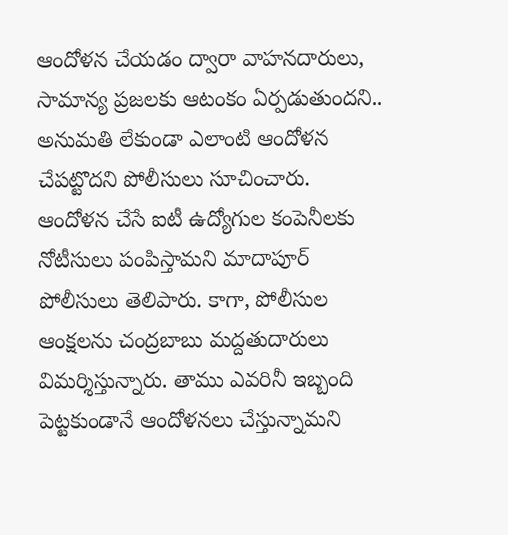ఆందోళన చేయడం ద్వారా వాహనదారులు, సామాన్య ప్రజలకు ఆటంకం ఏర్పడుతుందని.. అనుమతి లేకుండా ఎలాంటి ఆందోళన చేపట్టొదని పోలీసులు సూచించారు. ఆందోళన చేసే ఐటీ ఉద్యోగుల కంపెనీలకు నోటీసులు పంపిస్తామని మాదాపూర్ పోలీసులు తెలిపారు. కాగా, పోలీసుల ఆంక్షలను చంద్రబాబు మద్దతుదారులు విమర్శిస్తున్నారు. తాము ఎవరినీ ఇబ్బంది పెట్టకుండానే ఆందోళనలు చేస్తున్నామని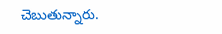చెబుతున్నారు.